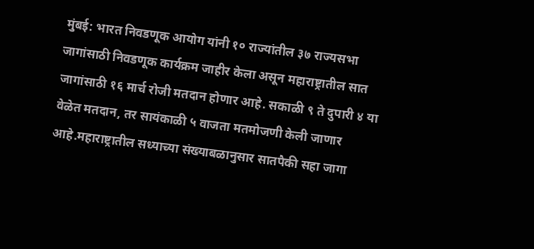मुंबई: भारत निवडणूक आयोग यांनी १० राज्यांतील ३७ राज्यसभा जागांसाठी निवडणूक कार्यक्रम जाहीर केला असून महाराष्ट्रातील सात जागांसाठी १६ मार्च रोजी मतदान होणार आहे. सकाळी ९ ते दुपारी ४ या वेळेत मतदान, तर सायंकाळी ५ वाजता मतमोजणी केली जाणार आहे.महाराष्ट्रातील सध्याच्या संख्याबळानुसार सातपैकी सहा जागा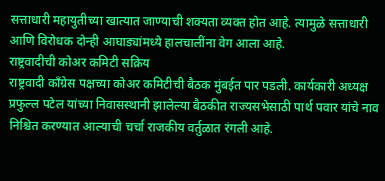सत्ताधारी महायुतीच्या खात्यात जाण्याची शक्यता व्यक्त होत आहे. त्यामुळे सत्ताधारी आणि विरोधक दोन्ही आघाड्यांमध्ये हालचालींना वेग आला आहे.
राष्ट्रवादीची कोअर कमिटी सक्रिय
राष्ट्रवादी काँग्रेस पक्षच्या कोअर कमिटीची बैठक मुंबईत पार पडली. कार्यकारी अध्यक्ष प्रफुल्ल पटेल यांच्या निवासस्थानी झालेल्या बैठकीत राज्यसभेसाठी पार्थ पवार यांचे नाव निश्चित करण्यात आल्याची चर्चा राजकीय वर्तुळात रंगली आहे.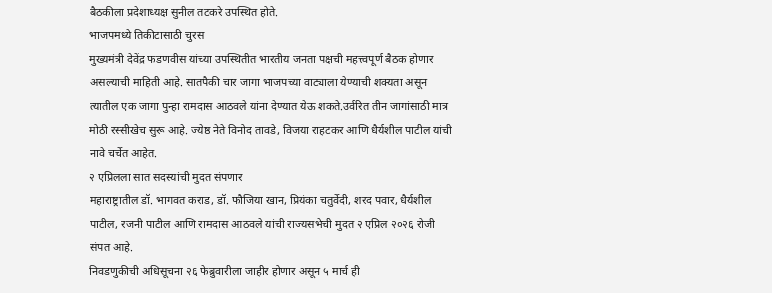बैठकीला प्रदेशाध्यक्ष सुनील तटकरे उपस्थित होते.
भाजपमध्ये तिकीटासाठी चुरस
मुख्यमंत्री देवेंद्र फडणवीस यांच्या उपस्थितीत भारतीय जनता पक्षची महत्त्वपूर्ण बैठक होणार असल्याची माहिती आहे. सातपैकी चार जागा भाजपच्या वाट्याला येण्याची शक्यता असून त्यातील एक जागा पुन्हा रामदास आठवले यांना देण्यात येऊ शकते.उर्वरित तीन जागांसाठी मात्र मोठी रस्सीखेच सुरू आहे. ज्येष्ठ नेते विनोद तावडे, विजया राहटकर आणि धैर्यशील पाटील यांची नावे चर्चेत आहेत.
२ एप्रिलला सात सदस्यांची मुदत संपणार
महाराष्ट्रातील डॉ. भागवत कराड, डॉ. फौजिया खान, प्रियंका चतुर्वेदी, शरद पवार, धैर्यशील पाटील, रजनी पाटील आणि रामदास आठवले यांची राज्यसभेची मुदत २ एप्रिल २०२६ रोजी संपत आहे.
निवडणुकीची अधिसूचना २६ फेब्रुवारीला जाहीर होणार असून ५ मार्च ही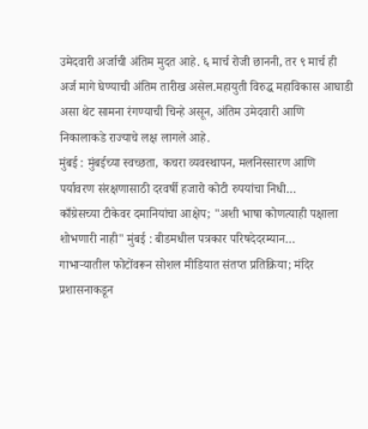उमेदवारी अर्जाची अंतिम मुदत आहे. ६ मार्च रोजी छाननी, तर ९ मार्च ही अर्ज मागे घेण्याची अंतिम तारीख असेल.महायुती विरुद्ध महाविकास आघाडी असा थेट सामना रंगण्याची चिन्हे असून, अंतिम उमेदवारी आणि निकालाकडे राज्याचे लक्ष लागले आहे.
मुंबई : मुंबईच्या स्वच्छता, कचरा व्यवस्थापन, मलनिस्सारण आणि पर्यावरण संरक्षणासाठी दरवर्षी हजारो कोटी रुपयांचा निधी…
काँग्रेसच्या टीकेवर दमानियांचा आक्षेप; "अशी भाषा कोणत्याही पक्षाला शोभणारी नाही" मुंबई : बीडमधील पत्रकार परिषदेदरम्यान…
गाभाऱ्यातील फोटोंवरून सोशल मीडियात संतप्त प्रतिक्रिया; मंदिर प्रशासनाकडून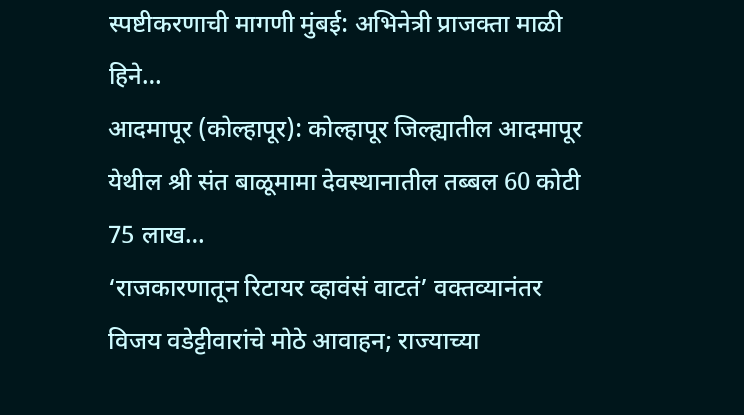स्पष्टीकरणाची मागणी मुंबई: अभिनेत्री प्राजक्ता माळी हिने…
आदमापूर (कोल्हापूर): कोल्हापूर जिल्ह्यातील आदमापूर येथील श्री संत बाळूमामा देवस्थानातील तब्बल 60 कोटी 75 लाख…
‘राजकारणातून रिटायर व्हावंसं वाटतं’ वक्तव्यानंतर विजय वडेट्टीवारांचे मोठे आवाहन; राज्याच्या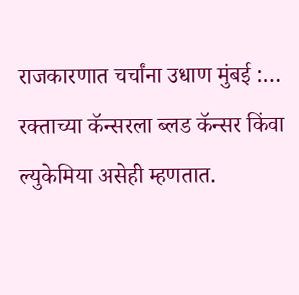राजकारणात चर्चांना उधाण मुंबई :…
रक्ताच्या कॅन्सरला ब्लड कॅन्सर किंवा ल्युकेमिया असेही म्हणतात.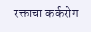रक्ताचा कर्करोग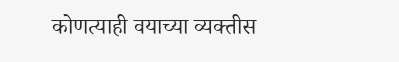कोणत्याही वयाच्या व्यक्तीस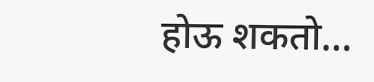होऊ शकतो…